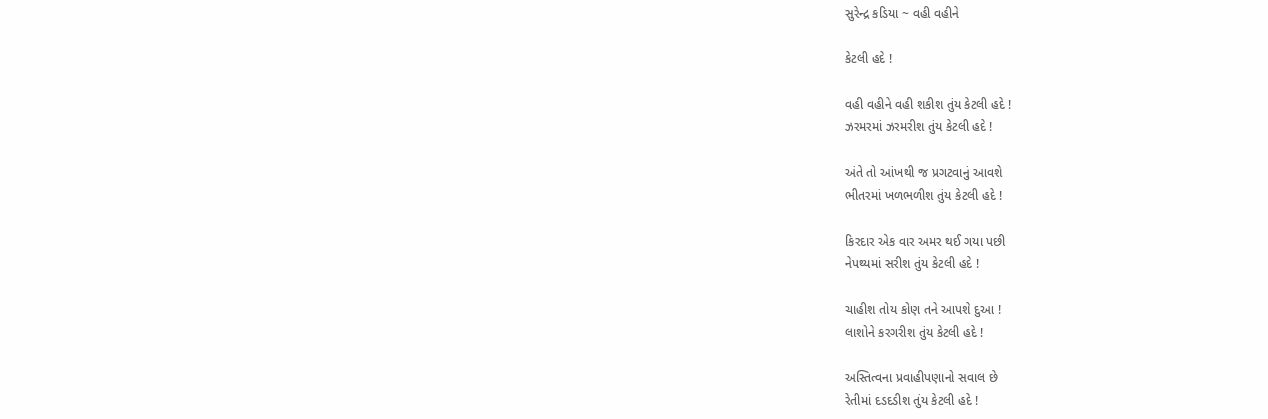સુરેન્દ્ર કડિયા ~ વહી વહીને

કેટલી હદે !

વહી વહીને વહી શકીશ તુંય કેટલી હદે !
ઝરમરમાં ઝરમરીશ તુંય કેટલી હદે !

અંતે તો આંખથી જ પ્રગટવાનું આવશે
ભીતરમાં ખળભળીશ તુંય કેટલી હદે !

કિરદાર એક વાર અમર થઈ ગયા પછી
નેપથ્યમાં સરીશ તુંય કેટલી હદે !

ચાહીશ તોય કોણ તને આપશે દુઆ !
લાશોને કરગરીશ તુંય કેટલી હદે !

અસ્તિત્વના પ્રવાહીપણાનો સવાલ છે
રેતીમાં દડદડીશ તુંય કેટલી હદે !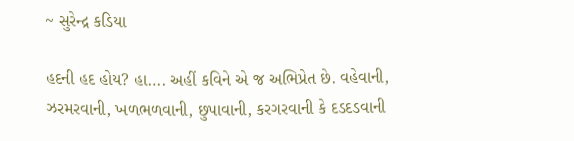~ સુરેન્દ્ર કડિયા

હદની હદ હોય? હા…. અહીં કવિને એ જ અભિપ્રેત છે. વહેવાની, ઝરમરવાની, ખળભળવાની, છુપાવાની, કરગરવાની કે દડદડવાની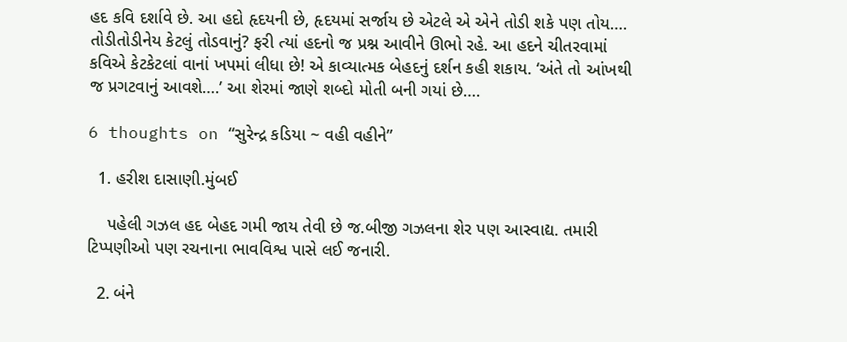હદ કવિ દર્શાવે છે. આ હદો હૃદયની છે, હૃદયમાં સર્જાય છે એટલે એ એને તોડી શકે પણ તોય…. તોડીતોડીનેય કેટલું તોડવાનું? ફરી ત્યાં હદનો જ પ્રશ્ન આવીને ઊભો રહે. આ હદને ચીતરવામાં કવિએ કેટકેટલાં વાનાં ખપમાં લીધા છે! એ કાવ્યાત્મક બેહદનું દર્શન કહી શકાય. ‘અંતે તો આંખથી જ પ્રગટવાનું આવશે….’ આ શેરમાં જાણે શબ્દો મોતી બની ગયાં છે….

6 thoughts on “સુરેન્દ્ર કડિયા ~ વહી વહીને”

  1. હરીશ દાસાણી.મુંબઈ

    પહેલી ગઝલ હદ બેહદ ગમી જાય તેવી છે જ.બીજી ગઝલના શેર પણ આસ્વાદ્ય. તમારી ટિપ્પણીઓ પણ રચનાના ભાવવિશ્વ પાસે લઈ જનારી.

  2. બંને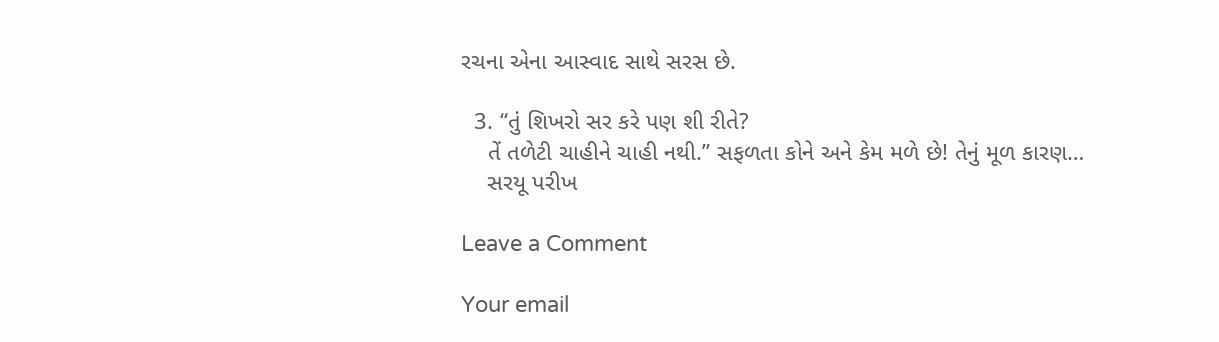રચના એના આસ્વાદ સાથે સરસ છે.

  3. “તું શિખરો સર કરે પણ શી રીતે?
    તેં તળેટી ચાહીને ચાહી નથી.” સફળતા કોને અને કેમ મળે છે! તેનું મૂળ કારણ…
    સરયૂ પરીખ

Leave a Comment

Your email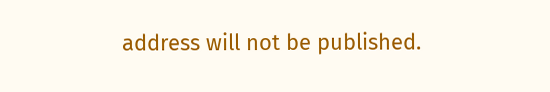address will not be published.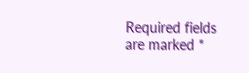Required fields are marked *